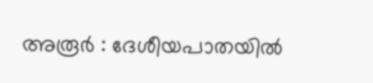അരൂർ : ദേശീയപാതയിൽ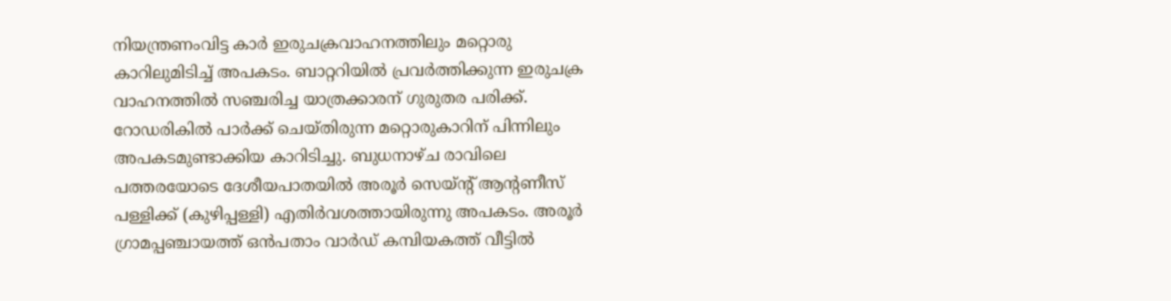നിയന്ത്രണംവിട്ട കാർ ഇരുചക്രവാഹനത്തിലും മറ്റൊരു കാറിലുമിടിച്ച് അപകടം. ബാറ്ററിയിൽ പ്രവർത്തിക്കുന്ന ഇരുചക്ര വാഹനത്തിൽ സഞ്ചരിച്ച യാത്രക്കാരന് ഗുരുതര പരിക്ക്. റോഡരികിൽ പാർക്ക് ചെയ്തിരുന്ന മറ്റൊരുകാറിന് പിന്നിലും അപകടമുണ്ടാക്കിയ കാറിടിച്ചു. ബുധനാഴ്ച രാവിലെ പത്തരയോടെ ദേശീയപാതയിൽ അരൂർ സെയ്ന്റ് ആന്റണീസ് പള്ളിക്ക് (കുഴിപ്പള്ളി) എതിർവശത്തായിരുന്നു അപകടം. അരൂർ ഗ്രാമപ്പഞ്ചായത്ത് ഒൻപതാം വാർഡ് കമ്പിയകത്ത് വീട്ടിൽ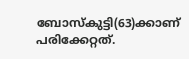ബോസ്‌കുട്ടി(63)ക്കാണ് പരിക്കേറ്റത്.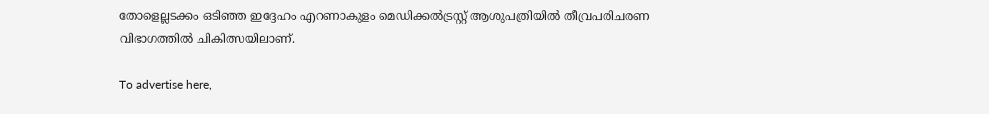തോളെല്ലടക്കം ഒടിഞ്ഞ ഇദ്ദേഹം എറണാകുളം മെഡിക്കൽട്രസ്റ്റ് ആശുപത്രിയിൽ തീവ്രപരിചരണ വിഭാഗത്തിൽ ചികിത്സയിലാണ്.

To advertise here,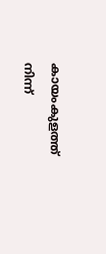കായംകുളത്ത് നിന്ന്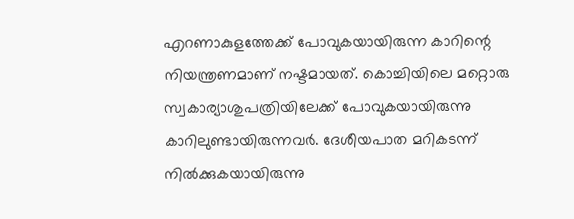എറണാകുളത്തേക്ക് പോവുകയായിരുന്ന കാറിന്റെ നിയന്ത്രണമാണ് നഷ്ടമായത്. കൊച്ചിയിലെ മറ്റൊരു സ്വകാര്യാശുപത്രിയിലേക്ക് പോവുകയായിരുന്നു കാറിലുണ്ടായിരുന്നവർ. ദേശീയപാത മറികടന്ന് നിൽക്കുകയായിരുന്നു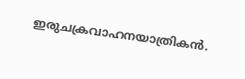ഇരുചക്രവാഹനയാത്രികൻ.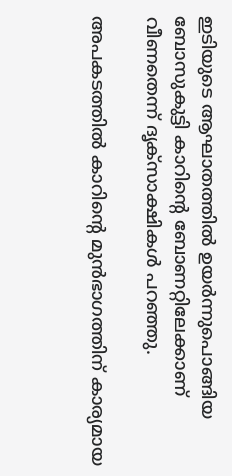ഇടിയുടെ ആഘാതത്തിൽ ഉയർന്നുപൊങ്ങിയ ബോസുകുട്ടി കാറിന്റെ ബോണറ്റിലേക്കാണ് വീണതെന്ന് ദൃക്‌സാക്ഷികൾ പറഞ്ഞു.

അപകടത്തിൽ കാറിന്റെ മുൻഭാഗത്തിന് കാര്യമായ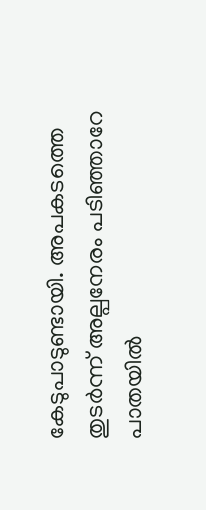കേടുപാടുണ്ടായി. അപകടത്തെ തുടർന്ന് അല്പനേരം പടിഞ്ഞാറേ പാതയിൽ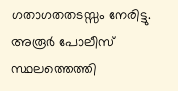ഗതാഗതതടസ്സം നേരിട്ടു. അരൂർ പോലീസ് സ്ഥലത്തെത്തി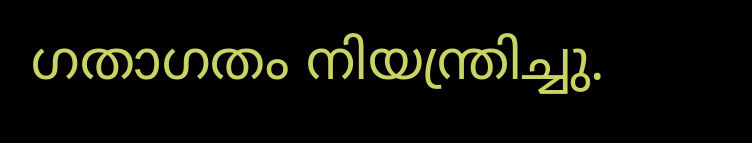ഗതാഗതം നിയന്ത്രിച്ചു.